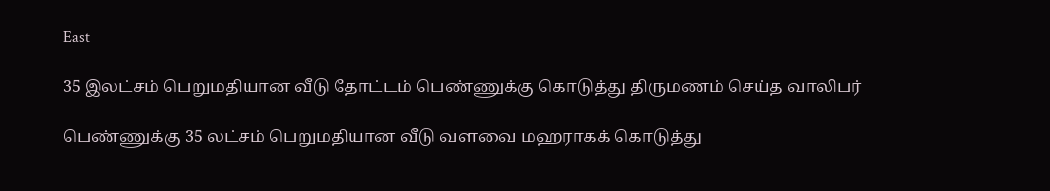East

35 இலட்சம் பெறுமதியான வீடு தோட்டம் பெண்ணுக்கு கொடுத்து திருமணம் செய்த வாலிபர்

பெண்ணுக்கு 35 லட்சம் பெறுமதியான வீடு வளவை மஹராகக் கொடுத்து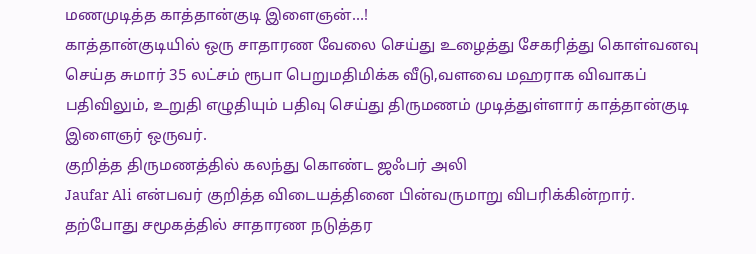மணமுடித்த காத்தான்குடி இளைஞன்…!
காத்தான்குடியில் ஒரு சாதாரண வேலை செய்து உழைத்து சேகரித்து கொள்வனவு செய்த சுமார் 35 லட்சம் ரூபா பெறுமதிமிக்க வீடு,வளவை மஹராக விவாகப் பதிவிலும், உறுதி எழுதியும் பதிவு செய்து திருமணம் முடித்துள்ளார் காத்தான்குடி இளைஞர் ஒருவர்.
குறித்த திருமணத்தில் கலந்து கொண்ட ஜஃபர் அலி
Jaufar Ali என்பவர் குறித்த விடையத்தினை பின்வருமாறு விபரிக்கின்றார்.
தற்போது சமூகத்தில் சாதாரண நடுத்தர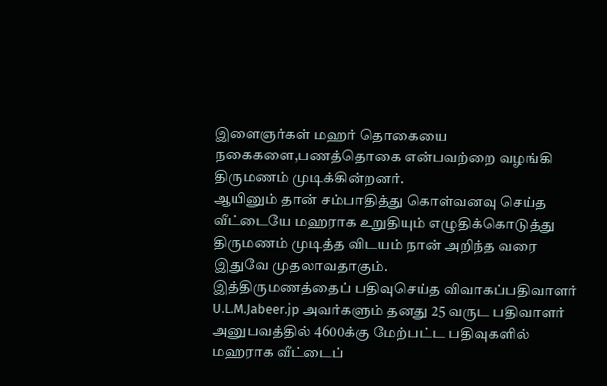இளைஞர்கள் மஹர் தொகையை நகைகளை,பணத்தொகை என்பவற்றை வழங்கி திருமணம் முடிக்கின்றனர்.
ஆயினும் தான் சம்பாதித்து கொள்வனவு செய்த வீட்டையே மஹராக உறுதியும் எழுதிக்கொடுத்து திருமணம் முடித்த விடயம் நான் அறிந்த வரை இதுவே முதலாவதாகும்.
இத்திருமணத்தைப் பதிவுசெய்த விவாகப்பதிவாளர் U.L.M.Jabeer.jp அவர்களும் தனது 25 வருட பதிவாளர் அனுபவத்தில் 4600க்கு மேற்பட்ட பதிவுகளில் மஹராக வீட்டைப்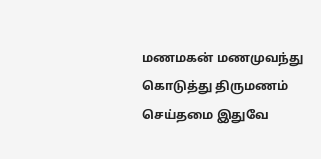மணமகன் மணமுவந்து கொடுத்து திருமணம் செய்தமை இதுவே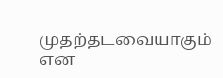முதற்தடவையாகும் என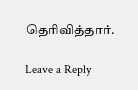தெரிவித்தார்.

Leave a Reply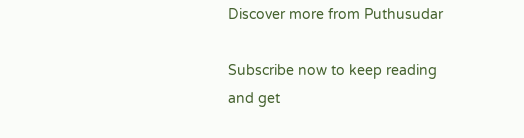Discover more from Puthusudar

Subscribe now to keep reading and get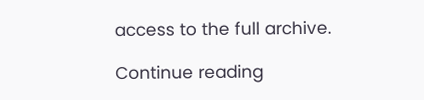access to the full archive.

Continue reading